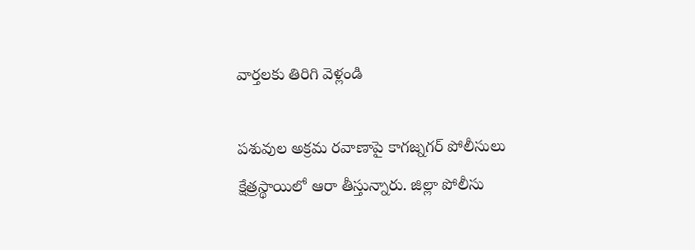వార్తలకు తిరిగి వెళ్లండి

పశువుల అక్రమ రవాణాపై కాగజ్నగర్ పోలీసులు క్షేత్రస్థాయిలో ఆరా తీస్తున్నారు. జిల్లా పోలీసు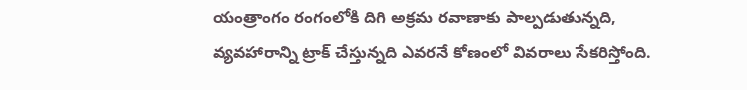యంత్రాంగం రంగంలోకి దిగి అక్రమ రవాణాకు పాల్పడుతున్నది, వ్యవహారాన్ని ట్రాక్ చేస్తున్నది ఎవరనే కోణంలో వివరాలు సేకరిస్తోంది.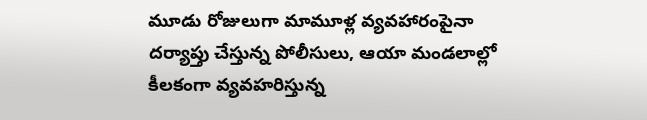మూడు రోజులుగా మామూళ్ల వ్యవహారంపైనా దర్యాప్తు చేస్తున్న పోలీసులు, ఆయా మండలాల్లో కీలకంగా వ్యవహరిస్తున్న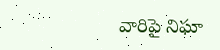వారిపై నిఘా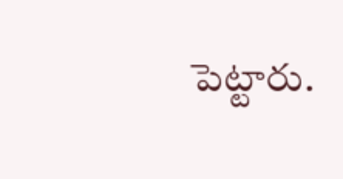పెట్టారు.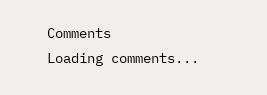Comments
Loading comments...